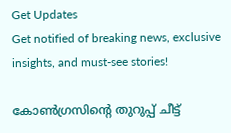Get Updates
Get notified of breaking news, exclusive insights, and must-see stories!

കോൺഗ്രസിന്റെ തുറുപ്പ് ചീട്ട്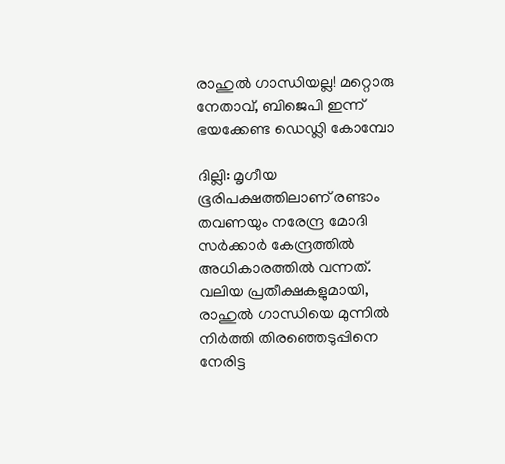രാഹുൽ ഗാന്ധിയല്ല! മറ്റൊരു നേതാവ്, ബിജെപി ഇന്ന് ഭയക്കേണ്ട ഡെഡ്ലി കോമ്പോ

ദില്ലി: മൃഗീയ ഭൂരിപക്ഷത്തിലാണ് രണ്ടാം തവണയും നരേന്ദ്ര മോദി സര്‍ക്കാര്‍ കേന്ദ്രത്തില്‍ അധികാരത്തില്‍ വന്നത്. വലിയ പ്രതീക്ഷകളുമായി, രാഹുല്‍ ഗാന്ധിയെ മുന്നില്‍ നിര്‍ത്തി തിരഞ്ഞെടുപ്പിനെ നേരിട്ട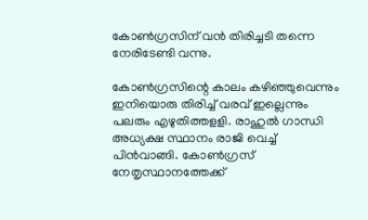കോണ്‍ഗ്രസിന് വന്‍ തിരിച്ചടി തന്നെ നേരിടേണ്ടി വന്നു.

കോണ്‍ഗ്രസിന്റെ കാലം കഴിഞ്ഞുവെന്നും ഇനിയൊരു തിരിച്ച് വരവ് ഇല്ലെന്നും പലരും എഴുതിത്തളളി. രാഹുല്‍ ഗാന്ധി അധ്യക്ഷ സ്ഥാനം രാജി വെച്ച് പിന്‍വാങ്ങി. കോണ്‍ഗ്രസ് നേതൃസ്ഥാനത്തേക്ക്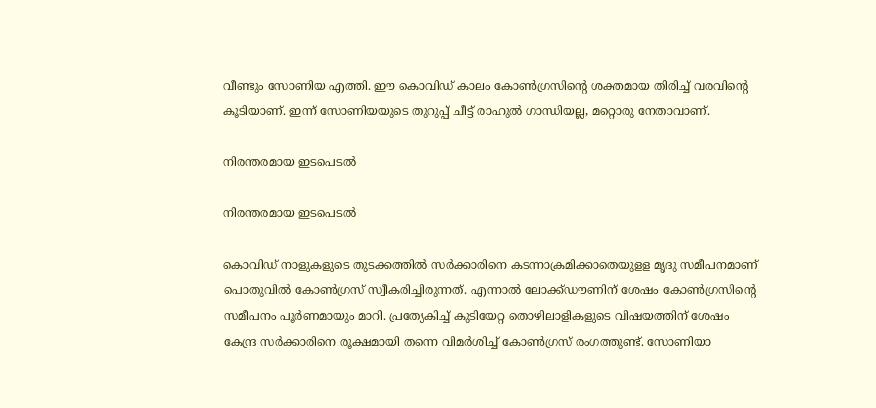വീണ്ടും സോണിയ എത്തി. ഈ കൊവിഡ് കാലം കോണ്‍ഗ്രസിന്റെ ശക്തമായ തിരിച്ച് വരവിന്റെ കൂടിയാണ്. ഇന്ന് സോണിയയുടെ തുറുപ്പ് ചീട്ട് രാഹുല്‍ ഗാന്ധിയല്ല, മറ്റൊരു നേതാവാണ്.

നിരന്തരമായ ഇടപെടൽ

നിരന്തരമായ ഇടപെടൽ

കൊവിഡ് നാളുകളുടെ തുടക്കത്തില്‍ സര്‍ക്കാരിനെ കടന്നാക്രമിക്കാതെയുളള മൃദു സമീപനമാണ് പൊതുവില്‍ കോണ്‍ഗ്രസ് സ്വീകരിച്ചിരുന്നത്. എന്നാല്‍ ലോക്ക്ഡൗണിന് ശേഷം കോണ്‍ഗ്രസിന്റെ സമീപനം പൂര്‍ണമായും മാറി. പ്രത്യേകിച്ച് കുടിയേറ്റ തൊഴിലാളികളുടെ വിഷയത്തിന് ശേഷം കേന്ദ്ര സര്‍ക്കാരിനെ രൂക്ഷമായി തന്നെ വിമര്‍ശിച്ച് കോണ്‍ഗ്രസ് രംഗത്തുണ്ട്. സോണിയാ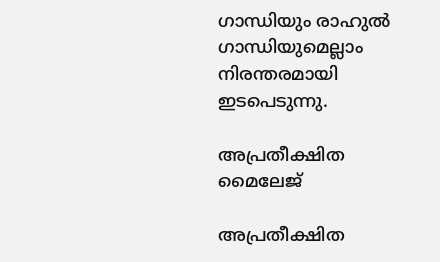ഗാന്ധിയും രാഹുല്‍ ഗാന്ധിയുമെല്ലാം നിരന്തരമായി ഇടപെടുന്നു.

അപ്രതീക്ഷിത മൈലേജ്

അപ്രതീക്ഷിത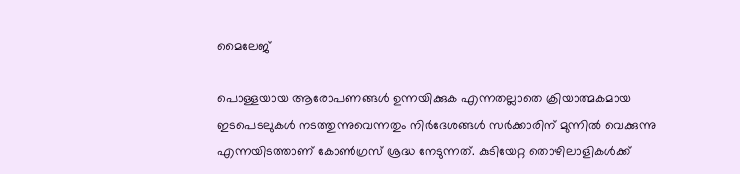മൈലേജ്

പൊള്ളയായ ആരോപണങ്ങള്‍ ഉന്നയിക്കുക എന്നതല്ലാതെ ക്രിയാത്മകമായ ഇടപെടലുകള്‍ നടത്തുന്നുവെന്നതും നിര്‍ദേശങ്ങള്‍ സര്‍ക്കാരിന് മുന്നില്‍ വെക്കുന്നു എന്നയിടത്താണ് കോണ്‍ഗ്രസ് ശ്രദ്ധ നേടുന്നത്. കുടിയേറ്റ തൊഴിലാളികള്‍ക്ക്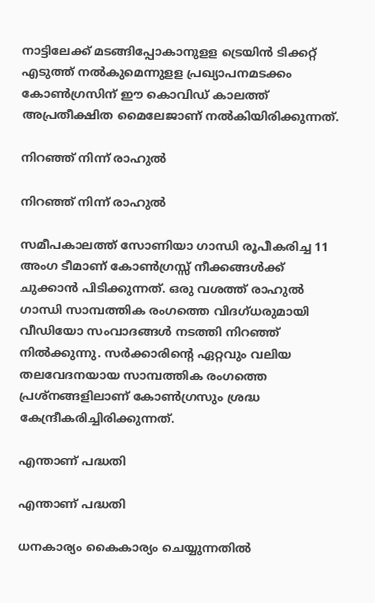നാട്ടിലേക്ക് മടങ്ങിപ്പോകാനുളള ട്രെയിന്‍ ടിക്കറ്റ് എടുത്ത് നല്‍കുമെന്നുളള പ്രഖ്യാപനമടക്കം കോണ്‍ഗ്രസിന് ഈ കൊവിഡ് കാലത്ത് അപ്രതീക്ഷിത മൈലേജാണ് നല്‍കിയിരിക്കുന്നത്.

നിറഞ്ഞ് നിന്ന് രാഹുൽ

നിറഞ്ഞ് നിന്ന് രാഹുൽ

സമീപകാലത്ത് സോണിയാ ഗാന്ധി രൂപീകരിച്ച 11 അംഗ ടീമാണ് കോണ്‍ഗ്രസ്സ് നീക്കങ്ങള്‍ക്ക് ചുക്കാന്‍ പിടിക്കുന്നത്. ഒരു വശത്ത് രാഹുല്‍ ഗാന്ധി സാമ്പത്തിക രംഗത്തെ വിദഗ്ധരുമായി വീഡിയോ സംവാദങ്ങള്‍ നടത്തി നിറഞ്ഞ് നില്‍ക്കുന്നു. സര്‍ക്കാരിന്റെ ഏറ്റവും വലിയ തലവേദനയായ സാമ്പത്തിക രംഗത്തെ പ്രശ്‌നങ്ങളിലാണ് കോണ്‍ഗ്രസും ശ്രദ്ധ കേന്ദ്രീകരിച്ചിരിക്കുന്നത്.

എന്താണ് പദ്ധതി

എന്താണ് പദ്ധതി

ധനകാര്യം കൈകാര്യം ചെയ്യുന്നതില്‍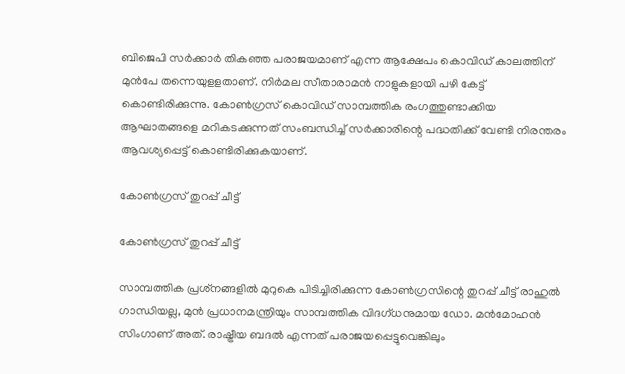ബിജെപി സര്‍ക്കാര്‍ തികഞ്ഞ പരാജയമാണ് എന്ന ആക്ഷേപം കൊവിഡ് കാലത്തിന് മുന്‍പേ തന്നെയുളളതാണ്. നിര്‍മല സീതാരാമന്‍ നാളുകളായി പഴി കേട്ട് കൊണ്ടിരിക്കുന്നു. കോണ്‍ഗ്രസ് കൊവിഡ് സാമ്പത്തിക രംഗത്തുണ്ടാക്കിയ ആഘാതങ്ങളെ മറികടക്കുന്നത് സംബന്ധിച്ച് സര്‍ക്കാരിന്റെ പദ്ധതിക്ക് വേണ്ടി നിരന്തരം ആവശ്യപ്പെട്ട് കൊണ്ടിരിക്കുകയാണ്.

കോൺഗ്രസ് തുറപ്പ് ചീട്ട്

കോൺഗ്രസ് തുറപ്പ് ചീട്ട്

സാമ്പത്തിക പ്രശ്‌നങ്ങളില്‍ മുറുകെ പിടിച്ചിരിക്കുന്ന കോണ്‍ഗ്രസിന്റെ തുറപ്പ് ചീട്ട് രാഹുല്‍ ഗാന്ധിയല്ല, മുന്‍ പ്രധാനമന്ത്രിയും സാമ്പത്തിക വിദഗ്ധനുമായ ഡോ. മന്‍മോഹന്‍ സിംഗാണ് അത്. രാഷ്ട്രീയ ബദല്‍ എന്നത് പരാജയപ്പെട്ടുവെങ്കിലും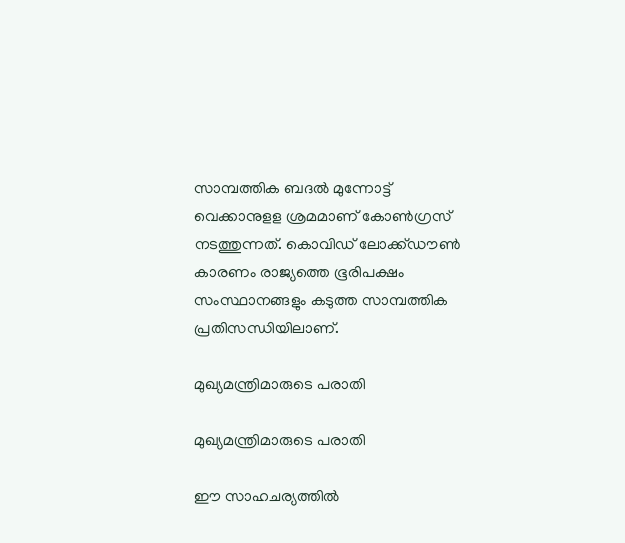സാമ്പത്തിക ബദല്‍ മുന്നോട്ട് വെക്കാനുളള ശ്രമമാണ് കോണ്‍ഗ്രസ് നടത്തുന്നത്. കൊവിഡ് ലോക്ക്ഡൗണ്‍ കാരണം രാജ്യത്തെ ഭൂരിപക്ഷം സംസ്ഥാനങ്ങളും കടുത്ത സാമ്പത്തിക പ്രതിസന്ധിയിലാണ്.

മുഖ്യമന്ത്രിമാരുടെ പരാതി

മുഖ്യമന്ത്രിമാരുടെ പരാതി

ഈ സാഹചര്യത്തില്‍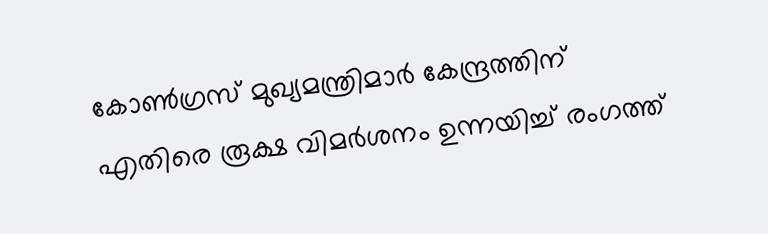കോണ്‍ഗ്രസ് മുഖ്യമന്ത്രിമാര്‍ കേന്ദ്രത്തിന് എതിരെ രൂക്ഷ വിമര്‍ശനം ഉന്നയിച്ച് രംഗത്ത്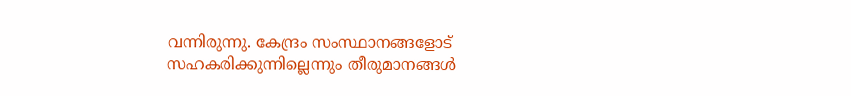വന്നിരുന്നു. കേന്ദ്രം സംസ്ഥാനങ്ങളോട് സഹകരിക്കുന്നില്ലെന്നും തീരുമാനങ്ങള്‍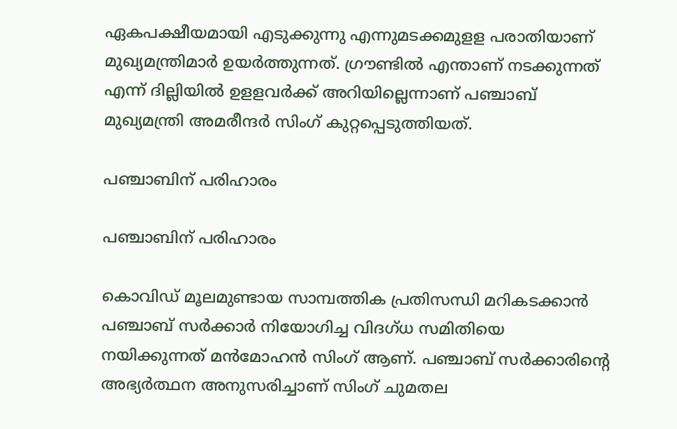ഏകപക്ഷീയമായി എടുക്കുന്നു എന്നുമടക്കമുളള പരാതിയാണ് മുഖ്യമന്ത്രിമാര്‍ ഉയര്‍ത്തുന്നത്. ഗ്രൗണ്ടില്‍ എന്താണ് നടക്കുന്നത് എന്ന് ദില്ലിയില്‍ ഉളളവര്‍ക്ക് അറിയില്ലെന്നാണ് പഞ്ചാബ് മുഖ്യമന്ത്രി അമരീന്ദര്‍ സിംഗ് കുറ്റപ്പെടുത്തിയത്.

പഞ്ചാബിന് പരിഹാരം

പഞ്ചാബിന് പരിഹാരം

കൊവിഡ് മൂലമുണ്ടായ സാമ്പത്തിക പ്രതിസന്ധി മറികടക്കാന്‍ പഞ്ചാബ് സര്‍ക്കാര്‍ നിയോഗിച്ച വിദഗ്ധ സമിതിയെ നയിക്കുന്നത് മന്‍മോഹന്‍ സിംഗ് ആണ്. പഞ്ചാബ് സര്‍ക്കാരിന്റെ അഭ്യര്‍ത്ഥന അനുസരിച്ചാണ് സിംഗ് ചുമതല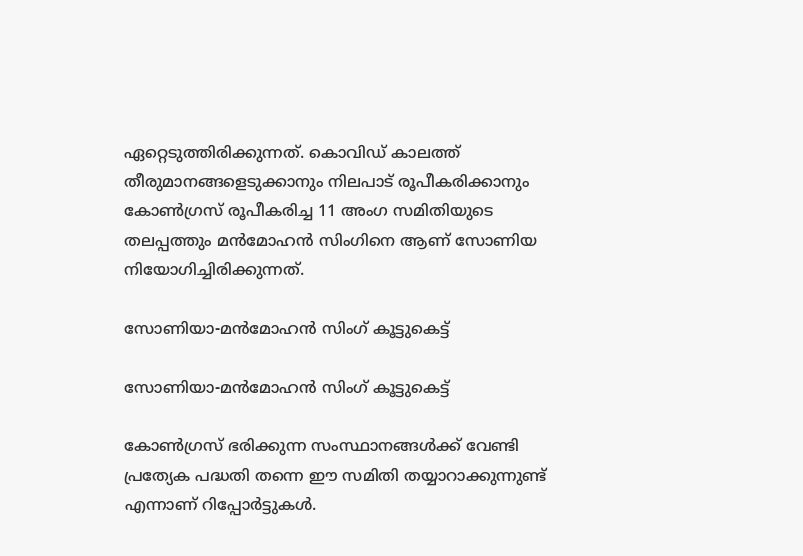ഏറ്റെടുത്തിരിക്കുന്നത്. കൊവിഡ് കാലത്ത് തീരുമാനങ്ങളെടുക്കാനും നിലപാട് രൂപീകരിക്കാനും കോണ്‍ഗ്രസ് രൂപീകരിച്ച 11 അംഗ സമിതിയുടെ തലപ്പത്തും മന്‍മോഹന്‍ സിംഗിനെ ആണ് സോണിയ നിയോഗിച്ചിരിക്കുന്നത്.

സോണിയാ-മന്‍മോഹന്‍ സിംഗ് കൂട്ടുകെട്ട്

സോണിയാ-മന്‍മോഹന്‍ സിംഗ് കൂട്ടുകെട്ട്

കോണ്‍ഗ്രസ് ഭരിക്കുന്ന സംസ്ഥാനങ്ങള്‍ക്ക് വേണ്ടി പ്രത്യേക പദ്ധതി തന്നെ ഈ സമിതി തയ്യാറാക്കുന്നുണ്ട് എന്നാണ് റിപ്പോര്‍ട്ടുകള്‍.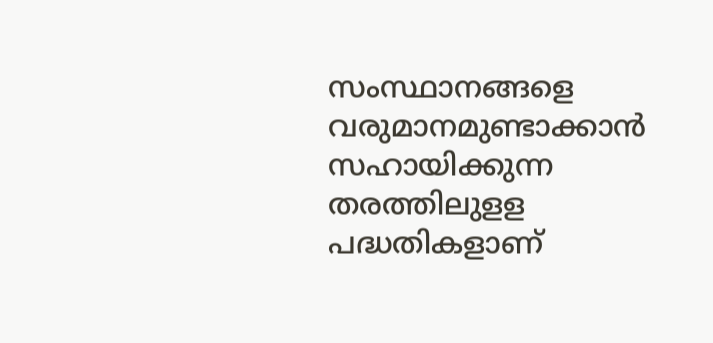സംസ്ഥാനങ്ങളെ വരുമാനമുണ്ടാക്കാന്‍ സഹായിക്കുന്ന തരത്തിലുളള പദ്ധതികളാണ്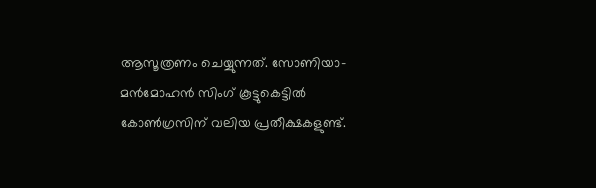ആസൂത്രണം ചെയ്യുന്നത്. സോണിയാ-മന്‍മോഹന്‍ സിംഗ് കൂട്ടുകെട്ടില്‍ കോണ്‍ഗ്രസിന് വലിയ പ്രതീക്ഷകളുണ്ട്.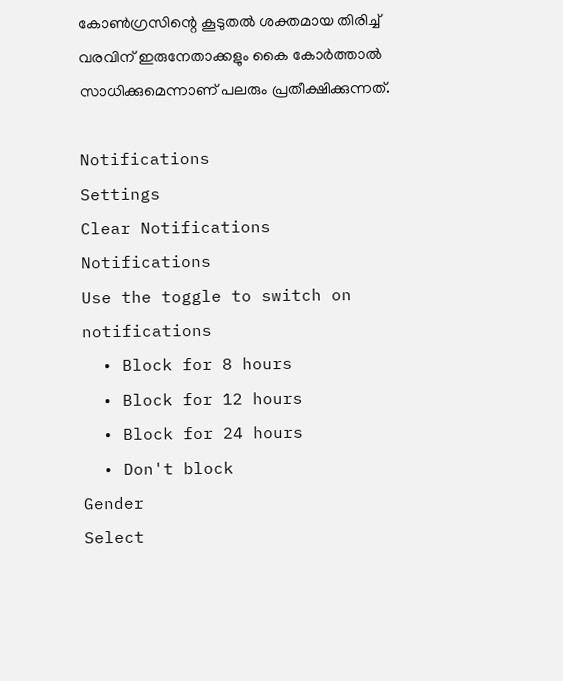കോണ്‍ഗ്രസിന്റെ കൂടുതല്‍ ശക്തമായ തിരിച്ച് വരവിന് ഇരുനേതാക്കളും കൈ കോര്‍ത്താല്‍ സാധിക്കുമെന്നാണ് പലരും പ്രതീക്ഷിക്കുന്നത്.

Notifications
Settings
Clear Notifications
Notifications
Use the toggle to switch on notifications
  • Block for 8 hours
  • Block for 12 hours
  • Block for 24 hours
  • Don't block
Gender
Select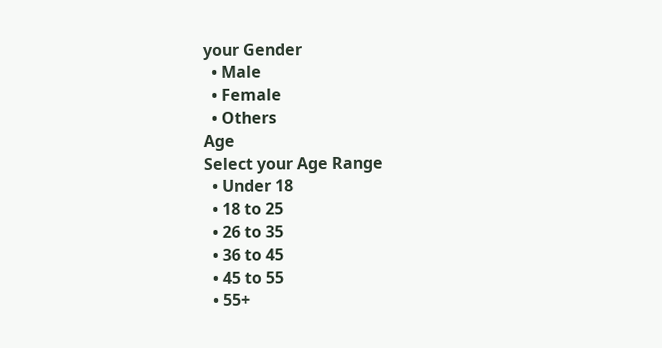your Gender
  • Male
  • Female
  • Others
Age
Select your Age Range
  • Under 18
  • 18 to 25
  • 26 to 35
  • 36 to 45
  • 45 to 55
  • 55+